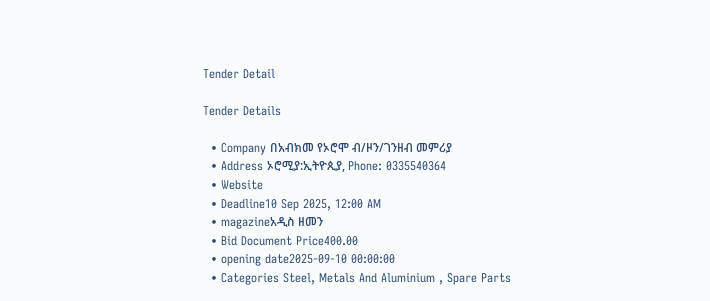Tender Detail

Tender Details

  • Company በአብክመ የኦሮሞ ብ/ዞን/ገንዘብ መምሪያ
  • Address ኦሮሚያ:ኢትዮጲያ, Phone: 0335540364
  • Website
  • Deadline10 Sep 2025, 12:00 AM
  • magazineአዲስ ዘመን
  • Bid Document Price400.00
  • opening date2025-09-10 00:00:00
  • Categories Steel, Metals And Aluminium , Spare Parts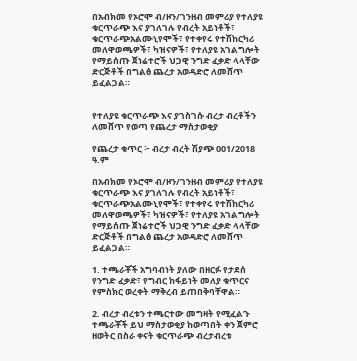በአብክመ የኦሮሞ ብ/ዞን/ገንዘብ መምሪያ የተለያዩ ቁርጥራጭ እና ያገለገሉ የብረት አይነቶች፣ ቁርጥራጭአልሙኒየሞች፣ የተቀየሩ የተሽከርካሪ መለዋወጫዎች፣ ካዝናዎች፣ የተለያዩ አገልግሎት የማይሰጡ ጀነሬተሮች ህጋዊ ንግድ ፈቃድ ላላቸው ድርጅቶች በግልፅ ጨረታ አወዳድሮ ለመሸጥ ይፈልጋል።


የተለያዩ ቁርጥራጭ እና ያገስገሱ ብረታ ብረቶችን ለመሸጥ የወጣ የጨረታ ማስታወቂያ

የጨረታ ቁጥር ፦ ብረታ ብረት ሽያጭ 001/2018 ዓ.ም

በአብክመ የኦሮሞ ብ/ዞን/ገንዘብ መምሪያ የተለያዩ ቁርጥራጭ እና ያገለገሉ የብረት አይነቶች፣ ቁርጥራጭአልሙኒየሞች፣ የተቀየሩ የተሽከርካሪ መለዋወጫዎች፣ ካዝናዎች፣ የተለያዩ አገልግሎት የማይሰጡ ጀነሬተሮች ህጋዊ ንግድ ፈቃድ ላላቸው ድርጅቶች በግልፅ ጨረታ አወዳድሮ ለመሸጥ ይፈልጋል።

1. ተጫራቾች አግባብነት ያለው በዘርፉ የታደሰ የንግድ ፈቃድ፣ የግብር ከፋይነት መለያ ቁጥርና የምስክር ወረቀት ማቅረብ ይጠበቅባቸዋል።

2. ብረታ ብረቱን ተጫርተው መግዛት የሚፈልጉ ተጫራቾች ይህ ማስታወቂያ ከወጣበት ቀን ጀምሮ ዘወትር በስራ ቀናት ቁርጥራጭ ብረታብረቱ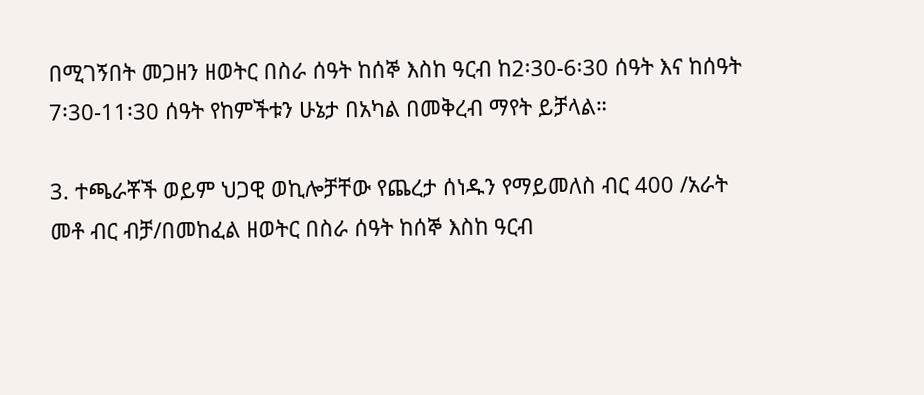በሚገኝበት መጋዘን ዘወትር በስራ ሰዓት ከሰኞ እስከ ዓርብ ከ2፡30-6፡30 ሰዓት እና ከሰዓት 7፡30-11፡30 ሰዓት የከምችቱን ሁኔታ በአካል በመቅረብ ማየት ይቻላል።

3. ተጫራቾች ወይም ህጋዊ ወኪሎቻቸው የጨረታ ሰነዱን የማይመለስ ብር 400 /አራት መቶ ብር ብቻ/በመከፈል ዘወትር በስራ ሰዓት ከሰኞ እስከ ዓርብ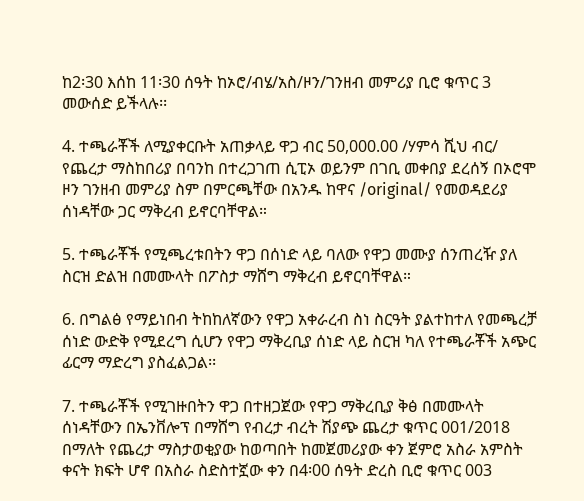ከ2፡30 እሰከ 11፡30 ሰዓት ከኦሮ/ብሄ/አስ/ዞን/ገንዘብ መምሪያ ቢሮ ቁጥር 3 መውሰድ ይችላሉ፡፡

4. ተጫራቾች ለሚያቀርቡት አጠቃላይ ዋጋ ብር 50,000.00 /ሃምሳ ሺህ ብር/ የጨረታ ማስከበሪያ በባንከ በተረጋገጠ ሲፒኦ ወይንም በገቢ መቀበያ ደረሰኝ በኦሮሞ ዞን ገንዘብ መምሪያ ስም በምርጫቸው በአንዱ ከዋና /original/ የመወዳደሪያ ሰነዳቸው ጋር ማቅረብ ይኖርባቸዋል።

5. ተጫራቾች የሚጫረቱበትን ዋጋ በሰነድ ላይ ባለው የዋጋ መሙያ ሰንጠረዥ ያለ ስርዝ ድልዝ በመሙላት በፖስታ ማሸግ ማቅረብ ይኖርባቸዋል።

6. በግልፅ የማይነበብ ትከከለኛውን የዋጋ አቀራረብ ስነ ስርዓት ያልተከተለ የመጫረቻ ሰነድ ውድቅ የሚደረግ ሲሆን የዋጋ ማቅረቢያ ሰነድ ላይ ስርዝ ካለ የተጫራቾች አጭር ፊርማ ማድረግ ያስፈልጋል፡፡

7. ተጫራቾች የሚገዙበትን ዋጋ በተዘጋጀው የዋጋ ማቅረቢያ ቅፅ በመሙላት ሰነዳቸውን በኤንቨሎፕ በማሸግ የብረታ ብረት ሽያጭ ጨረታ ቁጥር 001/2018 በማለት የጨረታ ማስታወቂያው ከወጣበት ከመጀመሪያው ቀን ጀምሮ አስራ አምስት ቀናት ክፍት ሆኖ በአስራ ስድስተኟው ቀን በ4፡00 ሰዓት ድረስ ቢሮ ቁጥር 003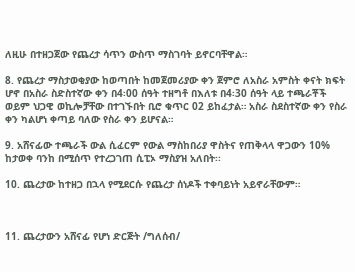ለዚሁ በተዘጋጀው የጨረታ ሳጥን ውስጥ ማስገባት ይኖርባቸዋል።

8. የጨረታ ማስታወቂያው ከወጣበት ከመጀመሪያው ቀን ጀምሮ ለአስራ አምስት ቀናት ክፍት ሆኖ በአስራ ስድስተኛው ቀን በ4፡00 ሰዓት ተዘግቶ በእለቱ በ4፡30 ሰዓት ላይ ተጫራቾች ወይም ህጋዊ ወኪሎቻቸው በተገኙበት ቢሮ ቁጥር 02 ይከፈታል። አስራ ስደስተኛው ቀን የስራ ቀን ካልሆነ ቀጣይ ባለው የስራ ቀን ይሆናል።

9. አሸናፊው ተጫራች ውል ሲፈርም የውል ማስከበሪያ ዋስትና የጠቅላላ ዋጋውን 10% ከታወቀ ባንከ በሚሰጥ የተረጋገጠ ሲፒኦ ማስያዝ አለበት፡፡

10. ጨረታው ከተዘጋ በኋላ የሚደርሱ የጨረታ ሰነዶች ተቀባይነት አይኖራቸውም።



11. ጨረታውን አሸናፊ የሆነ ድርጅት /ግለሰብ/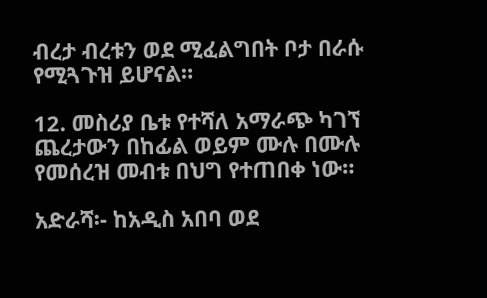ብረታ ብረቱን ወደ ሚፈልግበት ቦታ በራሱ የሚጓጉዝ ይሆናል።

12. መስሪያ ቤቱ የተሻለ አማራጭ ካገኘ ጨረታውን በከፊል ወይም ሙሉ በሙሉ የመሰረዝ መብቱ በህግ የተጠበቀ ነው።

አድራሻ፡- ከአዲስ አበባ ወደ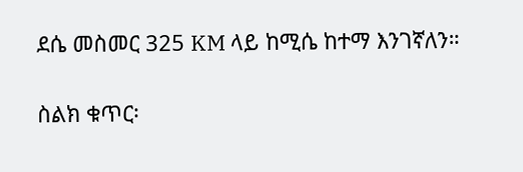ደሴ መስመር 325 KM ላይ ከሚሴ ከተማ እንገኛለን።

ስልክ ቁጥር፡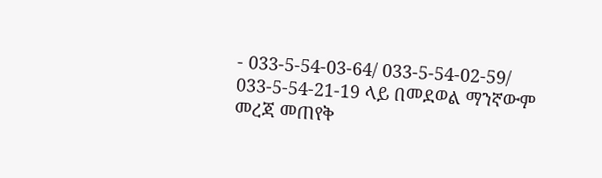- 033-5-54-03-64/ 033-5-54-02-59/ 033-5-54-21-19 ላይ በመደወል ማንኛውም መረጃ መጠየቅ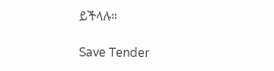ይችላሉ።

Save Tender